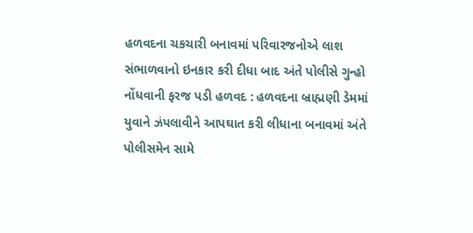હળવદના ચકચારી બનાવમાં પરિવારજનોએ લાશ સંભાળવાનો ઇનકાર કરી દીધા બાદ અંતે પોલીસે ગુન્હો નોંધવાની ફરજ પડી હળવદ : હળવદના બ્રાહ્મણી ડેમમાં યુવાને ઝંપલાવીને આપઘાત કરી લીધાના બનાવમાં અંતે પોલીસમેન સામે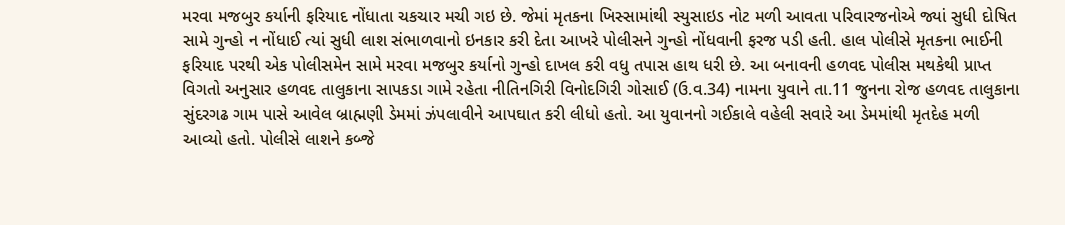મરવા મજબુર કર્યાની ફરિયાદ નોંધાતા ચકચાર મચી ગઇ છે. જેમાં મૃતકના ખિસ્સામાંથી સ્યુસાઇડ નોટ મળી આવતા પરિવારજનોએ જ્યાં સુધી દોષિત સામે ગુન્હો ન નોંધાઈ ત્યાં સુધી લાશ સંભાળવાનો ઇનકાર કરી દેતા આખરે પોલીસને ગુન્હો નોંધવાની ફરજ પડી હતી. હાલ પોલીસે મૃતકના ભાઈની ફરિયાદ પરથી એક પોલીસમેન સામે મરવા મજબુર કર્યાનો ગુન્હો દાખલ કરી વધુ તપાસ હાથ ધરી છે. આ બનાવની હળવદ પોલીસ મથકેથી પ્રાપ્ત વિગતો અનુસાર હળવદ તાલુકાના સાપકડા ગામે રહેતા નીતિનગિરી વિનોદગિરી ગોસાઈ (ઉ.વ.34) નામના યુવાને તા.11 જુનના રોજ હળવદ તાલુકાના સુંદરગઢ ગામ પાસે આવેલ બ્રાહ્મણી ડેમમાં ઝંપલાવીને આપઘાત કરી લીધો હતો. આ યુવાનનો ગઈકાલે વહેલી સવારે આ ડેમમાંથી મૃતદેહ મળી આવ્યો હતો. પોલીસે લાશને કબ્જે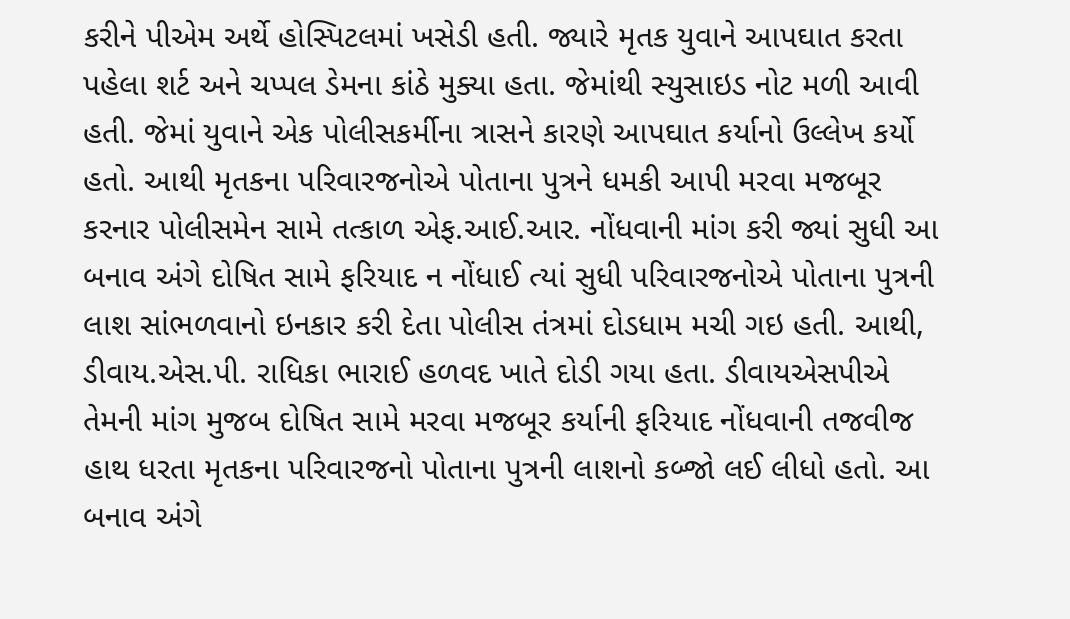કરીને પીએમ અર્થે હોસ્પિટલમાં ખસેડી હતી. જ્યારે મૃતક યુવાને આપઘાત કરતા પહેલા શર્ટ અને ચપ્પલ ડેમના કાંઠે મુક્યા હતા. જેમાંથી સ્યુસાઇડ નોટ મળી આવી હતી. જેમાં યુવાને એક પોલીસકર્મીના ત્રાસને કારણે આપઘાત કર્યાનો ઉલ્લેખ કર્યો હતો. આથી મૃતકના પરિવારજનોએ પોતાના પુત્રને ધમકી આપી મરવા મજબૂર કરનાર પોલીસમેન સામે તત્કાળ એફ.આઈ.આર. નોંધવાની માંગ કરી જ્યાં સુધી આ બનાવ અંગે દોષિત સામે ફરિયાદ ન નોંધાઈ ત્યાં સુધી પરિવારજનોએ પોતાના પુત્રની લાશ સાંભળવાનો ઇનકાર કરી દેતા પોલીસ તંત્રમાં દોડધામ મચી ગઇ હતી. આથી, ડીવાય.એસ.પી. રાધિકા ભારાઈ હળવદ ખાતે દોડી ગયા હતા. ડીવાયએસપીએ તેમની માંગ મુજબ દોષિત સામે મરવા મજબૂર કર્યાની ફરિયાદ નોંધવાની તજવીજ હાથ ધરતા મૃતકના પરિવારજનો પોતાના પુત્રની લાશનો કબ્જો લઈ લીધો હતો. આ બનાવ અંગે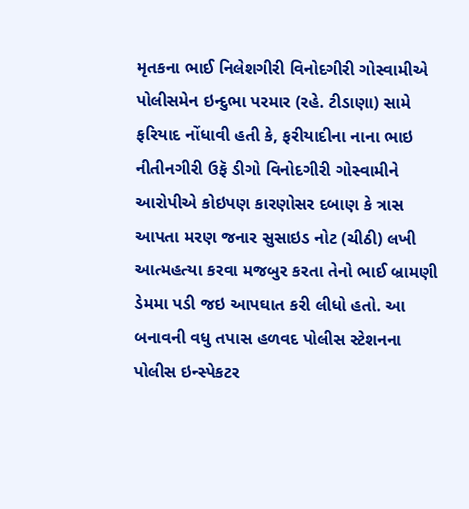મૃતકના ભાઈ નિલેશગીરી વિનોદગીરી ગોસ્વામીએ પોલીસમેન ઇન્દુભા પરમાર (રહે. ટીડાણા) સામે ફરિયાદ નોંધાવી હતી કે, ફરીયાદીના નાના ભાઇ નીતીનગીરી ઉફૅ ડીગો વિનોદગીરી ગોસ્વામીને આરોપીએ કોઇપણ કારણોસર દબાણ કે ત્રાસ આપતા મરણ જનાર સુસાઇડ નોટ (ચીઠી) લખી આત્મહત્યા કરવા મજબુર કરતા તેનો ભાઈ બ્રામણી ડેમમા પડી જઇ આપઘાત કરી લીધો હતો. આ બનાવની વધુ તપાસ હળવદ પોલીસ સ્ટેશનના પોલીસ ઇન્સ્પેકટર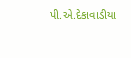પી.એ.દેકાવાડીયા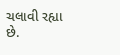ચલાવી રહ્યા છે.